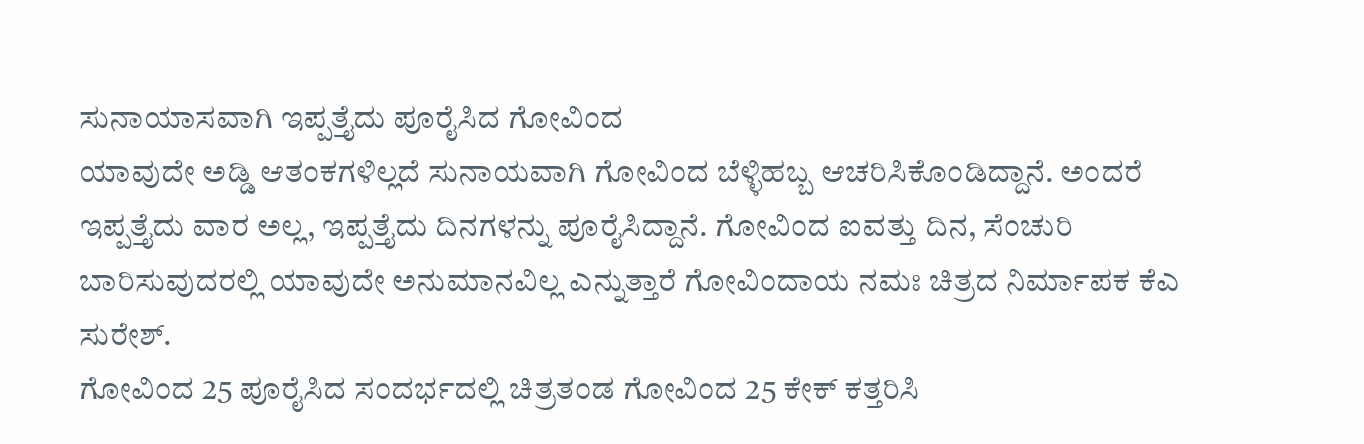ಸುನಾಯಾಸವಾಗಿ ಇಪ್ಪತ್ತೈದು ಪೂರೈಸಿದ ಗೋವಿಂದ
ಯಾವುದೇ ಅಡ್ಡಿ ಆತಂಕಗಳಿಲ್ಲದೆ ಸುನಾಯವಾಗಿ ಗೋವಿಂದ ಬೆಳ್ಳಿಹಬ್ಬ ಆಚರಿಸಿಕೊಂಡಿದ್ದಾನೆ. ಅಂದರೆ ಇಪ್ಪತ್ತೈದು ವಾರ ಅಲ್ಲ, ಇಪ್ಪತ್ತೈದು ದಿನಗಳನ್ನು ಪೂರೈಸಿದ್ದಾನೆ. ಗೋವಿಂದ ಐವತ್ತು ದಿನ, ಸೆಂಚುರಿ ಬಾರಿಸುವುದರಲ್ಲಿ ಯಾವುದೇ ಅನುಮಾನವಿಲ್ಲ ಎನ್ನುತ್ತಾರೆ ಗೋವಿಂದಾಯ ನಮಃ ಚಿತ್ರದ ನಿರ್ಮಾಪಕ ಕೆಎ ಸುರೇಶ್.
ಗೋವಿಂದ 25 ಪೂರೈಸಿದ ಸಂದರ್ಭದಲ್ಲಿ ಚಿತ್ರತಂಡ ಗೋವಿಂದ 25 ಕೇಕ್ ಕತ್ತರಿಸಿ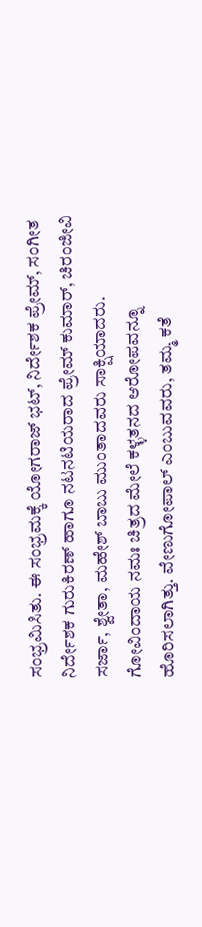ಸಂಭ್ರಮಿಸಿತು. ಈ ಸಂಭ್ರಮಕ್ಕೆ ಯೋಗರಾಜ್ ಭಟ್, ನಿರ್ದೇಶಕ ಪ್ರೇಮ್, ಸಂಗೀತ ನಿರ್ದೇಶಕ ಗುರುಕಿರಣ್ ಹಾಗೂ ನಟನಟಿಯರಾದ ಪ್ರೇಮ್ ಕುಮಾರ್, ಚಿರಂಜೀವಿ ಸರ್ಜಾ, ಶ್ವೇತಾ, ಮಹೇಶ್ ಬಾಬು ಮುಂತಾದವರು ಸಾಕ್ಷಿಯಾದರು.
ಗೋವಿಂದಾಯ ನಮಃ ಚಿತ್ರದ ಮೇಲೆ ಕಳ್ಳತನದ ಆರೋಪವನ್ನೂ ಹೊರಿಸಲಾಗಿತ್ತು. ವೇಣುಗೋಪಾಲ್ ಎಂಬುವವರು, ತಮ್ಮ ಕತೆ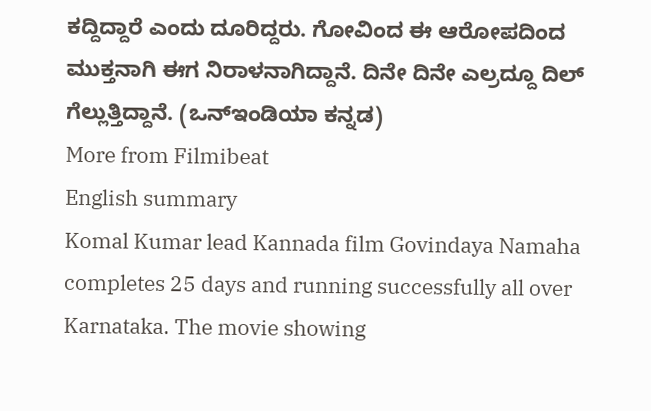ಕದ್ದಿದ್ದಾರೆ ಎಂದು ದೂರಿದ್ದರು. ಗೋವಿಂದ ಈ ಆರೋಪದಿಂದ ಮುಕ್ತನಾಗಿ ಈಗ ನಿರಾಳನಾಗಿದ್ದಾನೆ. ದಿನೇ ದಿನೇ ಎಲ್ರದ್ದೂ ದಿಲ್ ಗೆಲ್ಲುತ್ತಿದ್ದಾನೆ. (ಒನ್ಇಂಡಿಯಾ ಕನ್ನಡ)
More from Filmibeat
English summary
Komal Kumar lead Kannada film Govindaya Namaha completes 25 days and running successfully all over Karnataka. The movie showing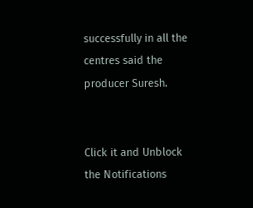successfully in all the centres said the producer Suresh.


Click it and Unblock the Notifications